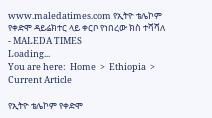www.maledatimes.com የኢትዮ ቴሌኮም የቀድሞ ዳይሬክተር ላይ ቀርቦ የነበረው ክስ ተሻሻለ - MALEDA TIMES
Loading...
You are here:  Home  >  Ethiopia  >  Current Article

የኢትዮ ቴሌኮም የቀድሞ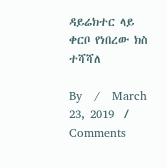ዳይሬክተር ላይ ቀርቦ የነበረው ክስ ተሻሻለ

By   /   March 23, 2019  /   Comments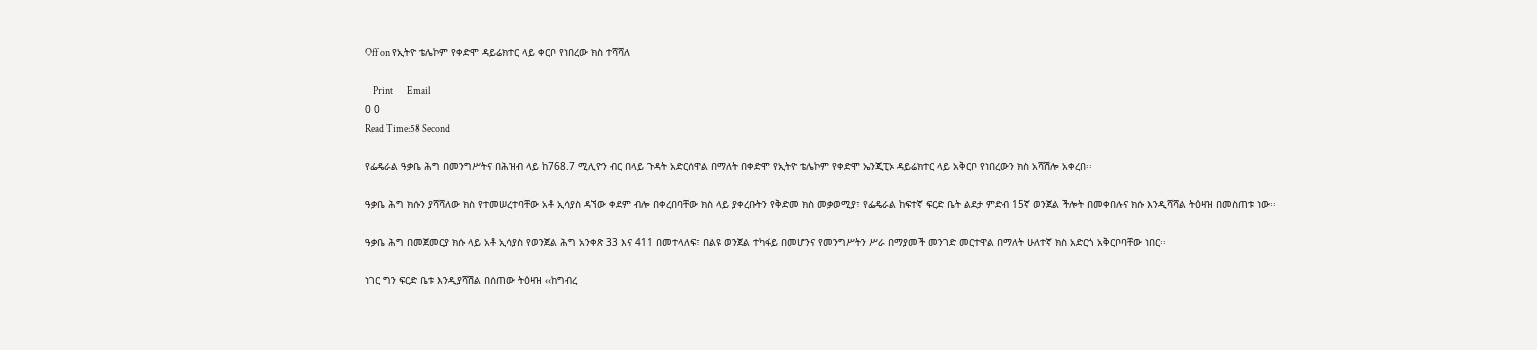Off on የኢትዮ ቴሌኮም የቀድሞ ዳይሬክተር ላይ ቀርቦ የነበረው ክስ ተሻሻለ

    Print       Email
0 0
Read Time:58 Second

የፌዴራል ዓቃቤ ሕግ በመንግሥትና በሕዝብ ላይ ከ768.7 ሚሊዮን ብር በላይ ጉዳት አድርሰዋል በማለት በቀድሞ የኢትዮ ቴሌኮም የቀድሞ ኤንጂፒኦ ዳይሬክተር ላይ አቅርቦ የነበረውን ክስ አሻሽሎ አቀረበ፡፡

ዓቃቤ ሕግ ክሱን ያሻሻለው ክስ የተመሠረተባቸው አቶ ኢሳያስ ዳኘው ቀደም ብሎ በቀረበባቸው ክስ ላይ ያቀረቡትን የቅድመ ክስ መቃወሚያ፣ የፌዴራል ከፍተኛ ፍርድ ቤት ልደታ ምድብ 15ኛ ወንጀል ችሎት በመቀበሉና ክሱ እንዲሻሻል ትዕዛዝ በመስጠቱ ነው፡፡

ዓቃቤ ሕግ በመጀመርያ ክሱ ላይ አቶ ኢሳያስ የወንጀል ሕግ አንቀጽ 33 እና 411 በመተላለፍ፣ በልዩ ወንጀል ተካፋይ በመሆንና የመንግሥትን ሥራ በማያመች መንገድ መርተዋል በማለት ሁለተኛ ክስ አድርጎ አቅርቦባቸው ነበር፡፡

ነገር ግን ፍርድ ቤቱ እንዲያሻሽል በሰጠው ትዕዛዝ ‹‹ከግብረ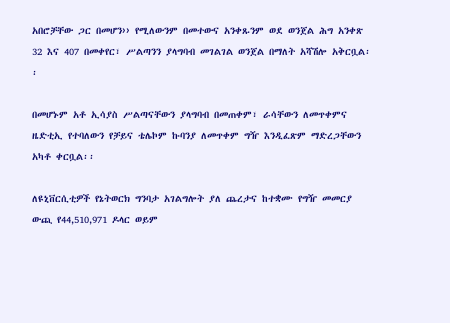አበሮቻቸው ጋር በመሆን›› የሚለውንም በመተውና አንቀጹንም ወደ ወንጀል ሕግ አንቀጽ 32 እና 407 በመቀየር፣ ሥልጣንን ያላግባብ መገልገል ወንጀል በማለት አሻሽሎ አቅርቧል፡፡

በመሆኑም አቶ ኢሳያስ ሥልጣናቸውን ያላግባብ በመጠቀም፣ ራሳቸውን ለመጥቀምና ዜድቲኢ የተባለውን የቻይና ቴሌኮም ኩባንያ ለመጥቀም ግዥ እንዲፈጽም ማድረጋቸውን አካቶ ቀርቧል፡፡

ለዩኒቨርሲቲዎች የኔትወርክ ግንባታ አገልግሎት ያለ ጨረታና ከተቋሙ የግዥ መመርያ ውጪ የ44,510,971 ዶላር ወይም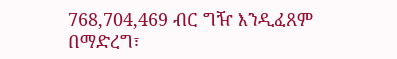768,704,469 ብር ግዥ እንዲፈጸም በማድረግ፣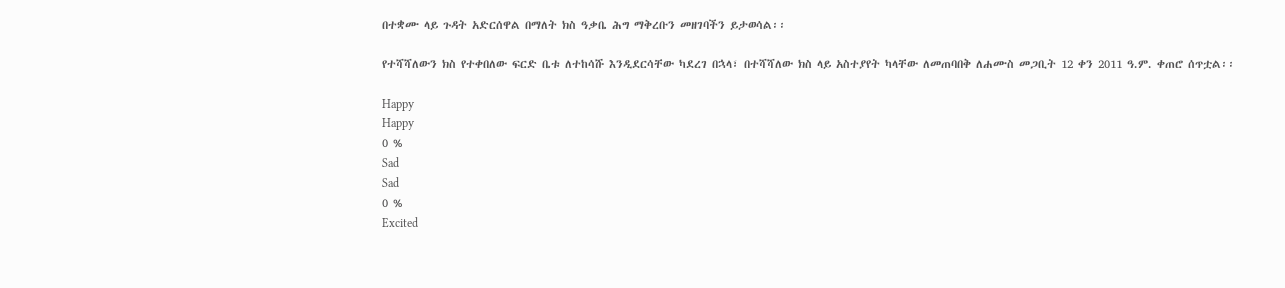በተቋሙ ላይ ጉዳት አድርሰዋል በማለት ክስ ዓቃቤ ሕግ ማቅረቡን መዘገባችን ይታወሳል፡፡

የተሻሻለውን ክስ የተቀበለው ፍርድ ቤቱ ለተከሳሹ እንዲደርሳቸው ካደረገ በኋላ፣ በተሻሻለው ክስ ላይ አስተያየት ካላቸው ለመጠባበቅ ለሐሙስ መጋቢት 12 ቀን 2011 ዓ.ም. ቀጠሮ ሰጥቷል፡፡

Happy
Happy
0 %
Sad
Sad
0 %
Excited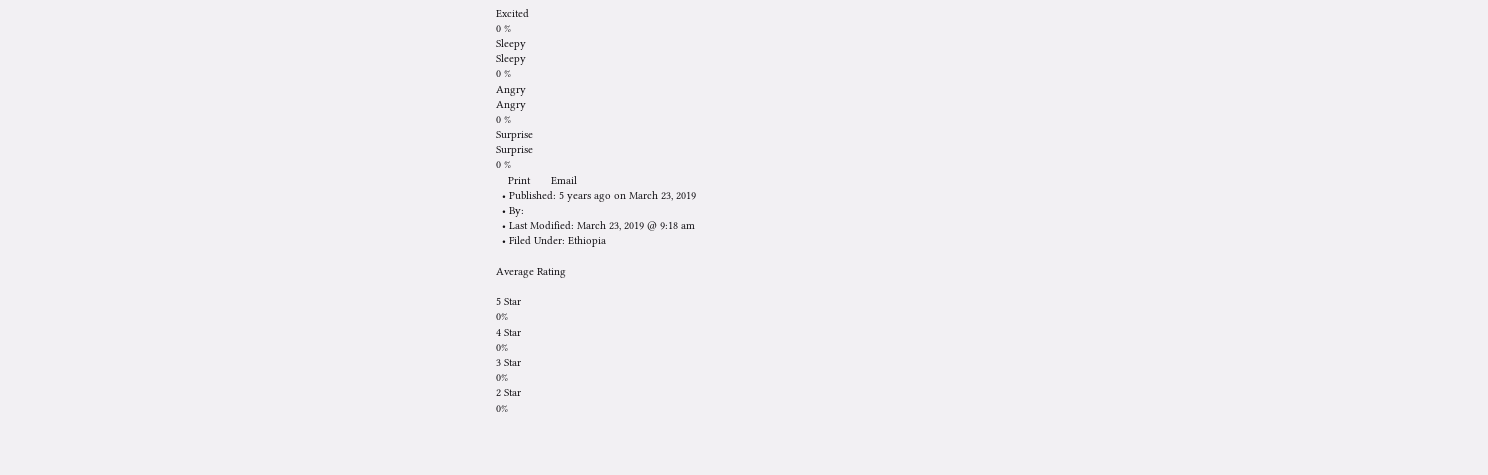Excited
0 %
Sleepy
Sleepy
0 %
Angry
Angry
0 %
Surprise
Surprise
0 %
    Print       Email
  • Published: 5 years ago on March 23, 2019
  • By:
  • Last Modified: March 23, 2019 @ 9:18 am
  • Filed Under: Ethiopia

Average Rating

5 Star
0%
4 Star
0%
3 Star
0%
2 Star
0%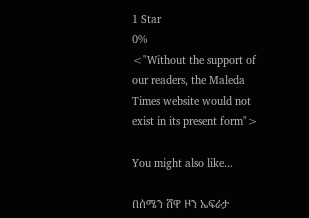1 Star
0%
<"Without the support of our readers, the Maleda Times website would not exist in its present form">

You might also like...

በሰሜን ሸዋ ዞን ኤፍራታ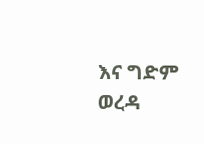እና ግድም ወረዳ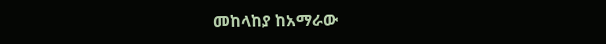መከላከያ ከአማራው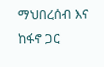ማህበረሰብ እና ከፋኖ ጋር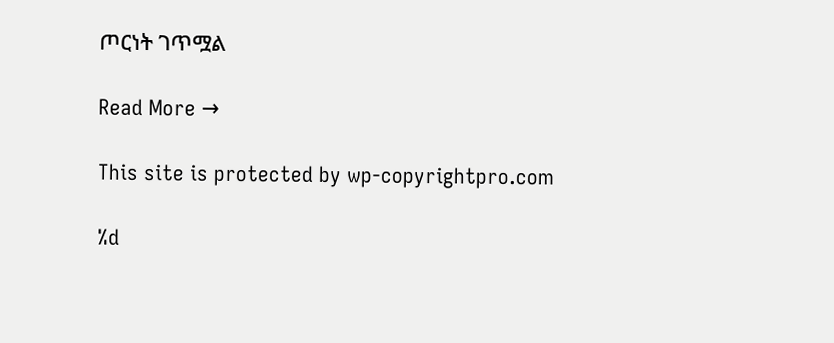ጦርነት ገጥሟል

Read More →

This site is protected by wp-copyrightpro.com

%d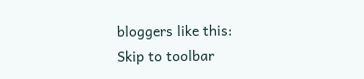bloggers like this:
Skip to toolbar